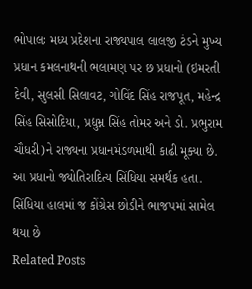ભોપાલઃ મધ્ય પ્રદેશના રાજ્યપાલ લાલજી ટંડને મુખ્ય પ્રધાન કમલનાથની ભલામણ પર છ પ્રધાનો (ઇમરતી દેવી, સુલસી સિલાવટ, ગોવિંદ સિંહ રાજપૂત, મહેન્દ્ર સિંહ સિસોદિયા, પ્રદ્યુમ્ન સિંહ તોમર અને ડો. પ્રભુરામ ચૌધરી)ને રાજ્યના પ્રધાનમંડળમાથી કાઢી મૂક્યા છે. આ પ્રધાનો જ્યોતિરાદિત્ય સિંધિયા સમર્થક હતા. સિંધિયા હાલમાં જ કોંગ્રેસ છોડીને ભાજપમાં સામેલ થયા છે
Related Posts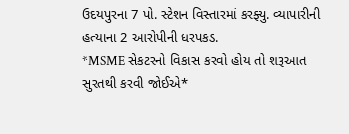ઉદયપુરના 7 પો. સ્ટેશન વિસ્તારમાં કરફ્યુ. વ્યાપારીની હત્યાના 2 આરોપીની ધરપકડ.
*MSME સેકટરનો વિકાસ કરવો હોય તો શરૂઆત સુરતથી કરવી જોઈએ*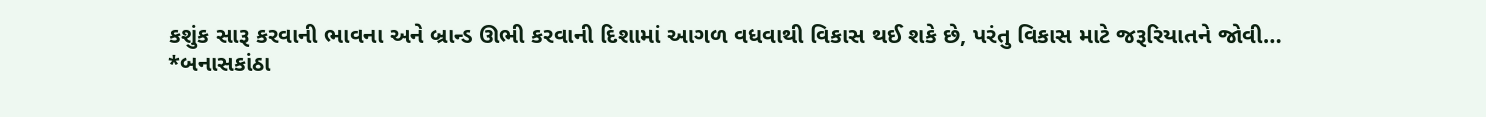કશુંક સારૂ કરવાની ભાવના અને બ્રાન્ડ ઊભી કરવાની દિશામાં આગળ વધવાથી વિકાસ થઈ શકે છે, પરંતુ વિકાસ માટે જરૂરિયાતને જોવી…
*બનાસકાંઠા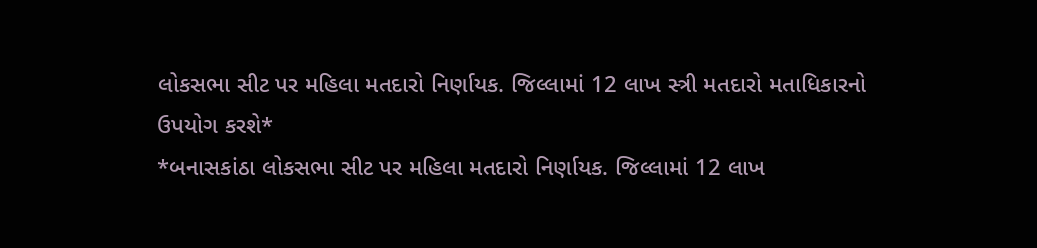લોકસભા સીટ પર મહિલા મતદારો નિર્ણાયક. જિલ્લામાં 12 લાખ સ્ત્રી મતદારો મતાધિકારનો ઉપયોગ કરશે*
*બનાસકાંઠા લોકસભા સીટ પર મહિલા મતદારો નિર્ણાયક. જિલ્લામાં 12 લાખ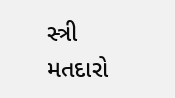સ્ત્રી મતદારો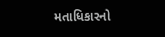મતાધિકારનો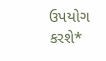ઉપયોગ કરશે*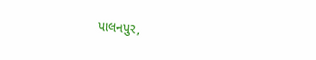પાલનપુર,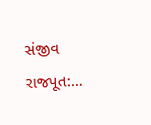સંજીવ રાજપૂત:…